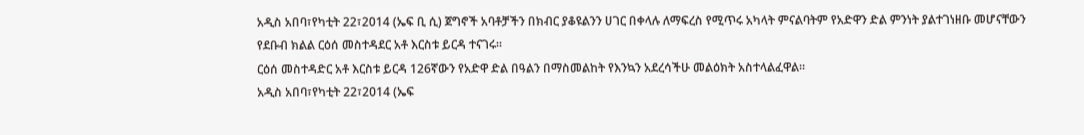አዲስ አበባ፣የካቲት 22፣2014 (ኤፍ ቢ ሲ) ጀግኖች አባቶቻችን በክብር ያቆዩልንን ሀገር በቀላሉ ለማፍረስ የሚጥሩ አካላት ምናልባትም የአድዋን ድል ምንነት ያልተገነዘቡ መሆናቸውን የደቡብ ክልል ርዕሰ መስተዳደር አቶ እርስቱ ይርዳ ተናገሩ፡፡
ርዕሰ መስተዳድር አቶ እርስቱ ይርዳ 126ኛውን የአድዋ ድል በዓልን በማስመልከት የእንኳን አደረሳችሁ መልዕክት አስተላልፈዋል፡፡
አዲስ አበባ፣የካቲት 22፣2014 (ኤፍ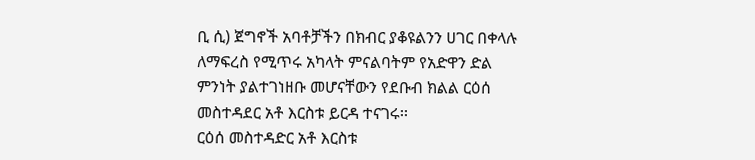ቢ ሲ) ጀግኖች አባቶቻችን በክብር ያቆዩልንን ሀገር በቀላሉ ለማፍረስ የሚጥሩ አካላት ምናልባትም የአድዋን ድል ምንነት ያልተገነዘቡ መሆናቸውን የደቡብ ክልል ርዕሰ መስተዳደር አቶ እርስቱ ይርዳ ተናገሩ፡፡
ርዕሰ መስተዳድር አቶ እርስቱ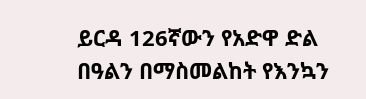ይርዳ 126ኛውን የአድዋ ድል በዓልን በማስመልከት የእንኳን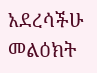አደረሳችሁ መልዕክት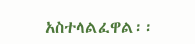አስተላልፈዋል፡፡